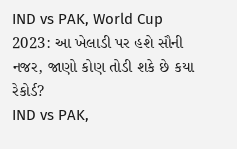IND vs PAK, World Cup 2023: આ ખેલાડી પર હશે સૌની નજર, જાણો કોણ તોડી શકે છે કયા રેકોર્ડ?
IND vs PAK,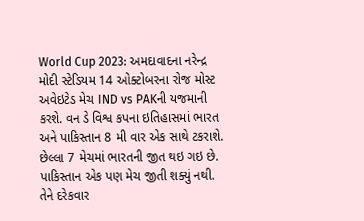World Cup 2023: અમદાવાદના નરેન્દ્ર મોદી સ્ટેડિયમ 14 ઓક્ટોબરના રોજ મોસ્ટ અવેઇટેડ મેચ IND vs PAKની યજમાની કરશે. વન ડે વિશ્વ કપના ઇતિહાસમાં ભારત અને પાકિસ્તાન 8 મી વાર એક સાથે ટકરાશે. છેલ્લા 7 મેચમાં ભારતની જીત થઇ ગઇ છે. પાકિસ્તાન એક પણ મેચ જીતી શક્યું નથી. તેને દરેકવાર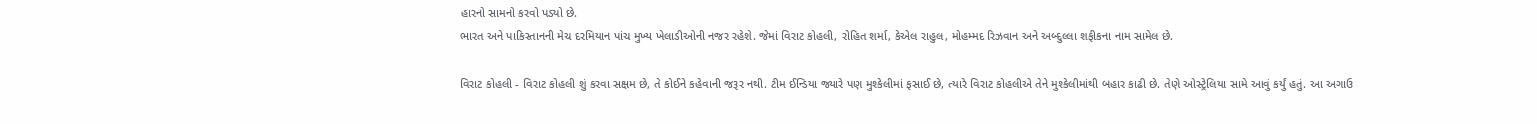હારનો સામનો કરવો પડ્યો છે.
ભારત અને પાકિસ્તાનની મેચ દરમિયાન પાંચ મુખ્ય ખેલાડીઓની નજર રહેશે. જેમાં વિરાટ કોહલી, રોહિત શર્મા, કેએલ રાહુલ, મોહમ્મદ રિઝવાન અને અબ્દુલ્લા શફીકના નામ સામેલ છે.

વિરાટ કોહલી - વિરાટ કોહલી શું કરવા સક્ષમ છે, તે કોઈને કહેવાની જરૂર નથી. ટીમ ઈન્ડિયા જ્યારે પણ મુશ્કેલીમાં ફસાઈ છે, ત્યારે વિરાટ કોહલીએ તેને મુશ્કેલીમાંથી બહાર કાઢી છે. તેણે ઓસ્ટ્રેલિયા સામે આવું કર્યું હતું. આ અગાઉ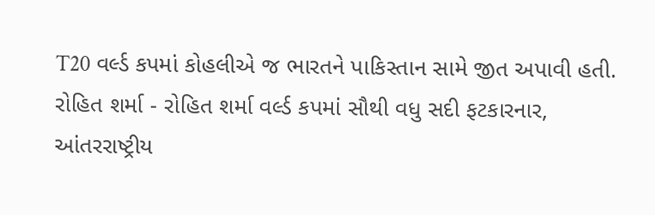T20 વર્લ્ડ કપમાં કોહલીએ જ ભારતને પાકિસ્તાન સામે જીત અપાવી હતી.
રોહિત શર્મા - રોહિત શર્મા વર્લ્ડ કપમાં સૌથી વધુ સદી ફટકારનાર, આંતરરાષ્ટ્રીય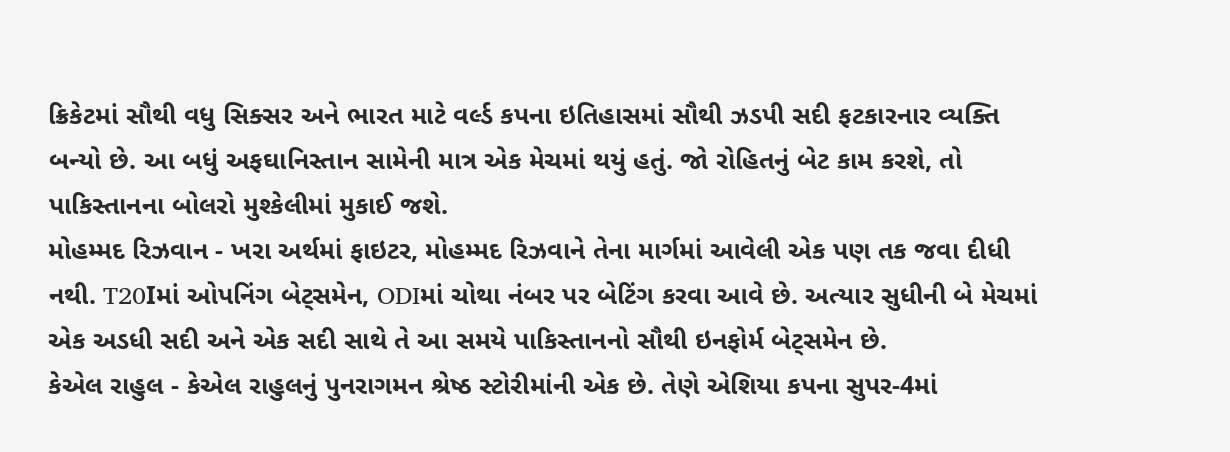ક્રિકેટમાં સૌથી વધુ સિક્સર અને ભારત માટે વર્લ્ડ કપના ઇતિહાસમાં સૌથી ઝડપી સદી ફટકારનાર વ્યક્તિ બન્યો છે. આ બધું અફઘાનિસ્તાન સામેની માત્ર એક મેચમાં થયું હતું. જો રોહિતનું બેટ કામ કરશે, તો પાકિસ્તાનના બોલરો મુશ્કેલીમાં મુકાઈ જશે.
મોહમ્મદ રિઝવાન - ખરા અર્થમાં ફાઇટર, મોહમ્મદ રિઝવાને તેના માર્ગમાં આવેલી એક પણ તક જવા દીધી નથી. T20Iમાં ઓપનિંગ બેટ્સમેન, ODIમાં ચોથા નંબર પર બેટિંગ કરવા આવે છે. અત્યાર સુધીની બે મેચમાં એક અડધી સદી અને એક સદી સાથે તે આ સમયે પાકિસ્તાનનો સૌથી ઇનફોર્મ બેટ્સમેન છે.
કેએલ રાહુલ - કેએલ રાહુલનું પુનરાગમન શ્રેષ્ઠ સ્ટોરીમાંની એક છે. તેણે એશિયા કપના સુપર-4માં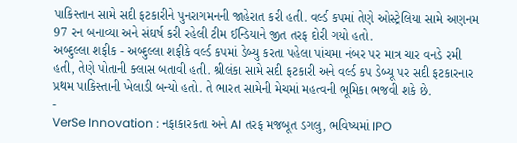પાકિસ્તાન સામે સદી ફટકારીને પુનરાગમનની જાહેરાત કરી હતી. વર્લ્ડ કપમાં તેણે ઓસ્ટ્રેલિયા સામે અણનમ 97 રન બનાવ્યા અને સંઘર્ષ કરી રહેલી ટીમ ઈન્ડિયાને જીત તરફ દોરી ગયો હતો.
અબ્દુલ્લા શફીક - અબ્દુલ્લા શફીકે વર્લ્ડ કપમાં ડેબ્યુ કરતા પહેલા પાંચમા નંબર પર માત્ર ચાર વનડે રમી હતી, તેણે પોતાની ક્લાસ બતાવી હતી. શ્રીલંકા સામે સદી ફટકારી અને વર્લ્ડ કપ ડેબ્યૂ પર સદી ફટકારનાર પ્રથમ પાકિસ્તાની ખેલાડી બન્યો હતો. તે ભારત સામેની મેચમાં મહત્વની ભૂમિકા ભજવી શકે છે.
-
VerSe Innovation : નફાકારકતા અને AI તરફ મજબૂત ડગલુ, ભવિષ્યમાં IPO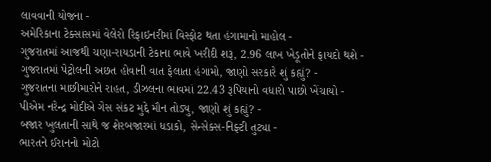લાવવાની યોજના -
અમેરિકાના ટેક્સાસમાં વેલેરો રિફાઇનરીમાં વિસ્ફોટ થતા હંગામાનો માહોલ -
ગુજરાતમાં આજથી ચણા-રાયડાની ટેકાના ભાવે ખરીદી શરૂ, 2.96 લાખ ખેડૂતોને ફાયદો થશે -
ગુજરાતમાં પેટ્રોલની અછત હોવાની વાત ફેલાતા હંગામો, જાણો સરકારે શું કહ્યું? -
ગુજરાતના માછીમારોને રાહત, ડીઝલના ભાવમાં 22.43 રૂપિયાનો વધારો પાછો ખેંચાયો -
પીએમ નરેન્દ્ર મોદીએ ગેસ સંકટ મુદ્દે મૌન તોડ્યુ, જાણો શું કહ્યું? -
બજાર ખુલતાની સાથે જ શેરબજારમાં ધડાકો, સેન્સેક્સ-નિફ્ટી તુટ્યા -
ભારતને ઈરાનનો મોટો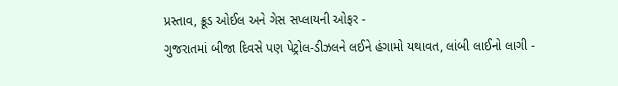પ્રસ્તાવ, ક્રૂડ ઓઈલ અને ગેસ સપ્લાયની ઓફર -
ગુજરાતમાં બીજા દિવસે પણ પેટ્રોલ-ડીઝલને લઈને હંગામો યથાવત, લાંબી લાઈનો લાગી -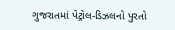ગુજરાતમાં પેટ્રોલ-ડિઝલનો પુરતો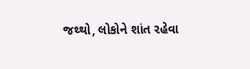જથ્થો, લોકોને શાંત રહેવા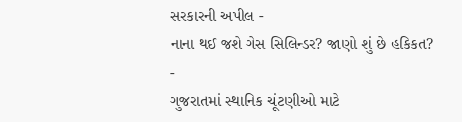સરકારની અપીલ -
નાના થઈ જશે ગેસ સિલિન્ડર? જાણો શું છે હકિકત? -
ગુજરાતમાં સ્થાનિક ચૂંટણીઓ માટે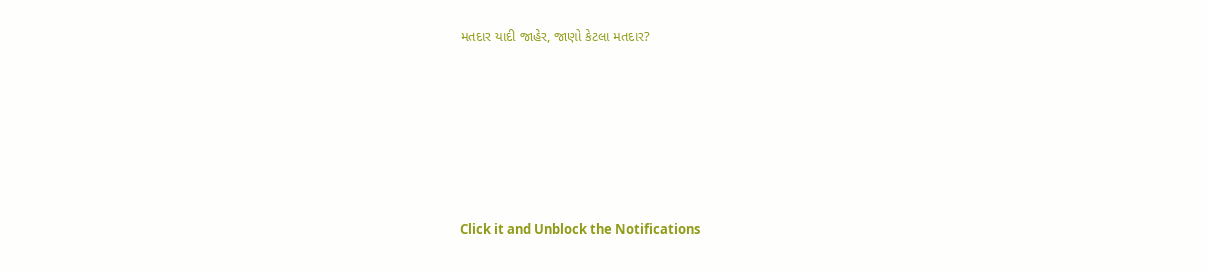મતદાર યાદી જાહેર, જાણો કેટલા મતદાર?






Click it and Unblock the Notifications